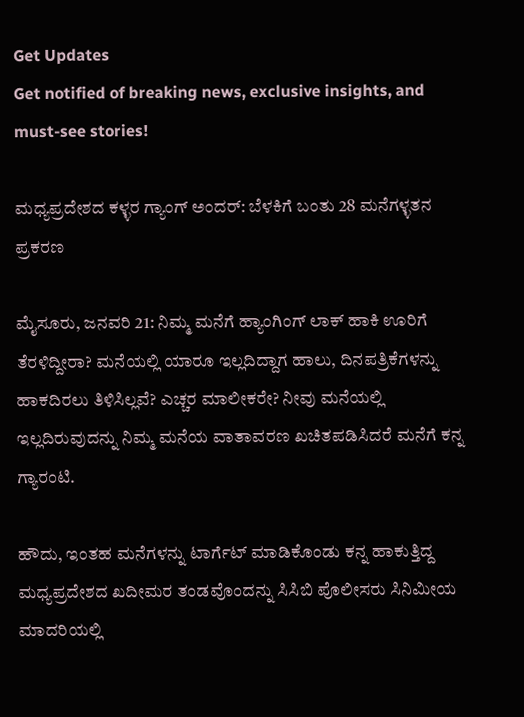Get Updates
Get notified of breaking news, exclusive insights, and must-see stories!

ಮಧ್ಯಪ್ರದೇಶದ ಕಳ್ಳರ ಗ್ಯಾಂಗ್ ಅಂದರ್: ಬೆಳಕಿಗೆ ಬಂತು 28 ಮನೆಗಳ್ಳತನ ಪ್ರಕರಣ

ಮೈಸೂರು, ಜನವರಿ 21: ನಿಮ್ಮ ಮನೆಗೆ ಹ್ಯಾಂಗಿಂಗ್ ಲಾಕ್ ಹಾಕಿ ಊರಿಗೆ ತೆರಳಿದ್ದೀರಾ? ಮನೆಯಲ್ಲಿ ಯಾರೂ ಇಲ್ಲದಿದ್ದಾಗ ಹಾಲು, ದಿನಪತ್ರಿಕೆಗಳನ್ನು ಹಾಕದಿರಲು ತಿಳಿಸಿಲ್ಲವೆ? ಎಚ್ಚರ ಮಾಲೀಕರೇ? ನೀವು ಮನೆಯಲ್ಲಿ ಇಲ್ಲದಿರುವುದನ್ನು ನಿಮ್ಮ ಮನೆಯ ವಾತಾವರಣ ಖಚಿತಪಡಿಸಿದರೆ ಮನೆಗೆ ಕನ್ನ ಗ್ಯಾರಂಟಿ.

ಹೌದು, ಇಂತಹ ಮನೆಗಳನ್ನು ಟಾರ್ಗೆಟ್ ಮಾಡಿಕೊಂಡು ಕನ್ನ ಹಾಕುತ್ತಿದ್ದ ಮಧ್ಯಪ್ರದೇಶದ ಖದೀಮರ ತಂಡವೊಂದನ್ನು ಸಿಸಿಬಿ ಪೊಲೀಸರು ಸಿನಿಮೀಯ ಮಾದರಿಯಲ್ಲಿ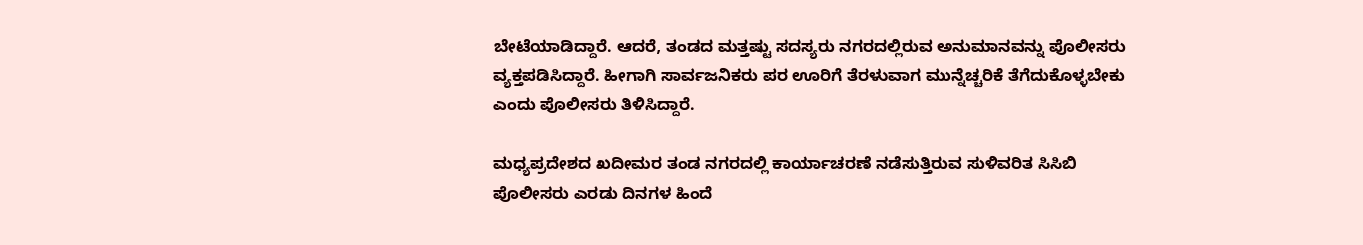ಬೇಟೆಯಾಡಿದ್ದಾರೆ. ಆದರೆ, ತಂಡದ ಮತ್ತಷ್ಟು ಸದಸ್ಯರು ನಗರದಲ್ಲಿರುವ ಅನುಮಾನವನ್ನು ಪೊಲೀಸರು ವ್ಯಕ್ತಪಡಿಸಿದ್ದಾರೆ. ಹೀಗಾಗಿ ಸಾರ್ವಜನಿಕರು ಪರ ಊರಿಗೆ ತೆರಳುವಾಗ ಮುನ್ನೆಚ್ಚರಿಕೆ ತೆಗೆದುಕೊಳ್ಳಬೇಕು ಎಂದು ಪೊಲೀಸರು ತಿಳಿಸಿದ್ದಾರೆ.

ಮಧ್ಯಪ್ರದೇಶದ ಖದೀಮರ ತಂಡ ನಗರದಲ್ಲಿ ಕಾರ್ಯಾಚರಣೆ ನಡೆಸುತ್ತಿರುವ ಸುಳಿವರಿತ ಸಿಸಿಬಿ ಪೊಲೀಸರು ಎರಡು ದಿನಗಳ ಹಿಂದೆ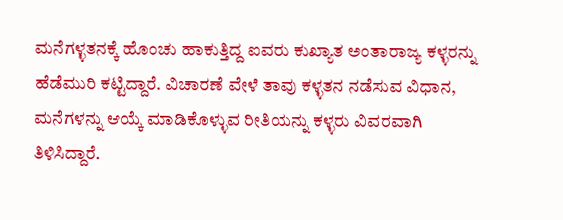ಮನೆಗಳ್ಳತನಕ್ಕೆ ಹೊಂಚು ಹಾಕುತ್ತಿದ್ದ ಐವರು ಕುಖ್ಯಾತ ಅಂತಾರಾಜ್ಯ ಕಳ್ಳರನ್ನು ಹೆಡೆಮುರಿ ಕಟ್ಟಿದ್ದಾರೆ. ವಿಚಾರಣೆ ವೇಳೆ ತಾವು ಕಳ್ಳತನ ನಡೆಸುವ ವಿಧಾನ, ಮನೆಗಳನ್ನು ಆಯ್ಕೆ ಮಾಡಿಕೊಳ್ಳುವ ರೀತಿಯನ್ನು ಕಳ್ಳರು ವಿವರವಾಗಿ ತಿಳಿಸಿದ್ದಾರೆ.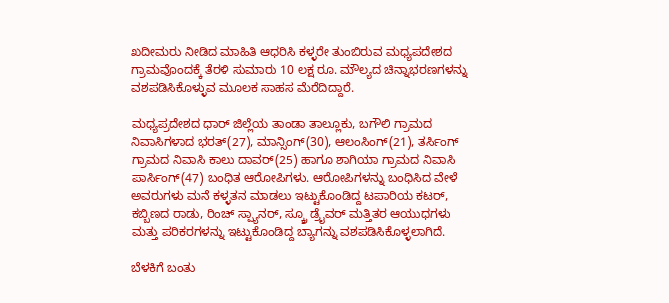ಖದೀಮರು ನೀಡಿದ ಮಾಹಿತಿ ಆಧರಿಸಿ ಕಳ್ಳರೇ ತುಂಬಿರುವ ಮಧ್ಯಪದೇಶದ ಗ್ರಾಮವೊಂದಕ್ಕೆ ತೆರಳಿ ಸುಮಾರು 10 ಲಕ್ಷ ರೂ. ಮೌಲ್ಯದ ಚಿನ್ನಾಭರಣಗಳನ್ನು ವಶಪಡಿಸಿಕೊಳ್ಳುವ ಮೂಲಕ ಸಾಹಸ ಮೆರೆದಿದ್ದಾರೆ.

ಮಧ್ಯಪ್ರದೇಶದ ಧಾರ್ ಜಿಲ್ಲೆಯ ತಾಂಡಾ ತಾಲ್ಲೂಕು, ಬಗೌಲಿ ಗ್ರಾಮದ ನಿವಾಸಿಗಳಾದ ಭರತ್(27), ಮಾನ್ಸಿಂಗ್(30), ಆಲಂಸಿಂಗ್(21), ತರ್ಸಿಂಗ್ ಗ್ರಾಮದ ನಿವಾಸಿ ಕಾಲು ದಾವರ್(25) ಹಾಗೂ ಶಾಗಿಯಾ ಗ್ರಾಮದ ನಿವಾಸಿ ಪಾರ್ಸಿಂಗ್(47) ಬಂಧಿತ ಆರೋಪಿಗಳು. ಆರೋಪಿಗಳನ್ನು ಬಂಧಿಸಿದ ವೇಳೆ ಅವರುಗಳು ಮನೆ ಕಳ್ಳತನ ಮಾಡಲು ಇಟ್ಟುಕೊಂಡಿದ್ದ ಟಪಾರಿಯ ಕಟರ್, ಕಬ್ಬಿಣದ ರಾಡು, ರಿಂಚ್ ಸ್ಪ್ಯಾನರ್, ಸ್ಕ್ರೂ ಡ್ರೈವರ್ ಮತ್ತಿತರ ಆಯುಧಗಳು ಮತ್ತು ಪರಿಕರಗಳನ್ನು ಇಟ್ಟುಕೊಂಡಿದ್ದ ಬ್ಯಾಗನ್ನು ವಶಪಡಿಸಿಕೊಳ್ಳಲಾಗಿದೆ.

ಬೆಳಕಿಗೆ ಬಂತು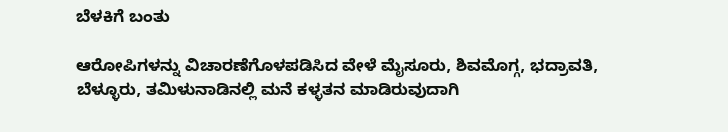ಬೆಳಕಿಗೆ ಬಂತು

ಆರೋಪಿಗಳನ್ನು ವಿಚಾರಣೆಗೊಳಪಡಿಸಿದ ವೇಳೆ ಮೈಸೂರು, ಶಿವಮೊಗ್ಗ, ಭದ್ರಾವತಿ, ಬೆಳ್ಳೂರು, ತಮಿಳುನಾಡಿನಲ್ಲಿ ಮನೆ ಕಳ್ಳತನ ಮಾಡಿರುವುದಾಗಿ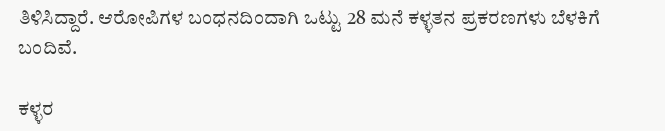ತಿಳಿಸಿದ್ದಾರೆ. ಆರೋಪಿಗಳ ಬಂಧನದಿಂದಾಗಿ ಒಟ್ಟು 28 ಮನೆ ಕಳ್ಳತನ ಪ್ರಕರಣಗಳು ಬೆಳಕಿಗೆ ಬಂದಿವೆ.

ಕಳ್ಳರ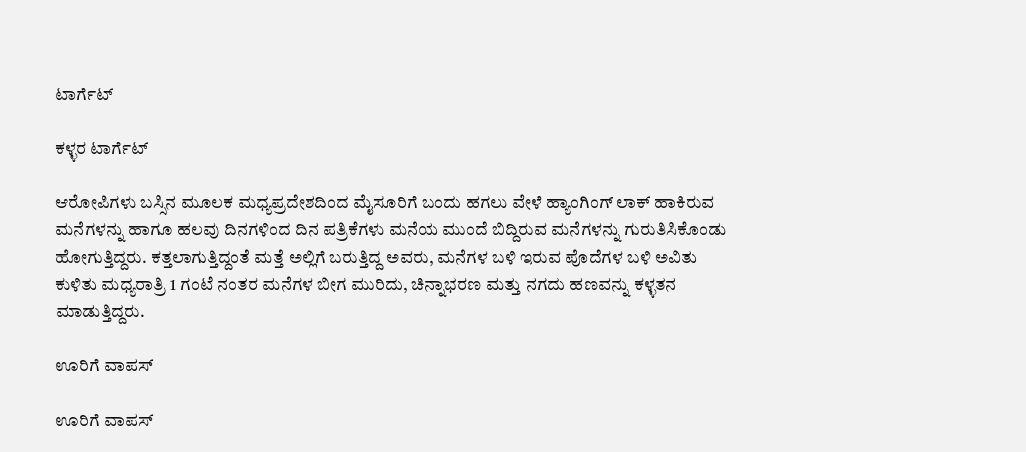ಟಾರ್ಗೆಟ್

ಕಳ್ಳರ ಟಾರ್ಗೆಟ್

ಆರೋಪಿಗಳು ಬಸ್ಸಿನ ಮೂಲಕ ಮಧ್ಯಪ್ರದೇಶದಿಂದ ಮೈಸೂರಿಗೆ ಬಂದು ಹಗಲು ವೇಳೆ ಹ್ಯಾಂಗಿಂಗ್ ಲಾಕ್ ಹಾಕಿರುವ ಮನೆಗಳನ್ನು ಹಾಗೂ ಹಲವು ದಿನಗಳಿಂದ ದಿನ ಪತ್ರಿಕೆಗಳು ಮನೆಯ ಮುಂದೆ ಬಿದ್ದಿರುವ ಮನೆಗಳನ್ನು ಗುರುತಿಸಿಕೊಂಡು ಹೋಗುತ್ತಿದ್ದರು. ಕತ್ತಲಾಗುತ್ತಿದ್ದಂತೆ ಮತ್ತೆ ಅಲ್ಲಿಗೆ ಬರುತ್ತಿದ್ದ ಅವರು, ಮನೆಗಳ ಬಳಿ ಇರುವ ಪೊದೆಗಳ ಬಳಿ ಅವಿತು ಕುಳಿತು ಮಧ್ಯರಾತ್ರಿ 1 ಗಂಟೆ ನಂತರ ಮನೆಗಳ ಬೀಗ ಮುರಿದು, ಚಿನ್ನಾಭರಣ ಮತ್ತು ನಗದು ಹಣವನ್ನು ಕಳ್ಳತನ ಮಾಡುತ್ತಿದ್ದರು.

ಊರಿಗೆ ವಾಪಸ್

ಊರಿಗೆ ವಾಪಸ್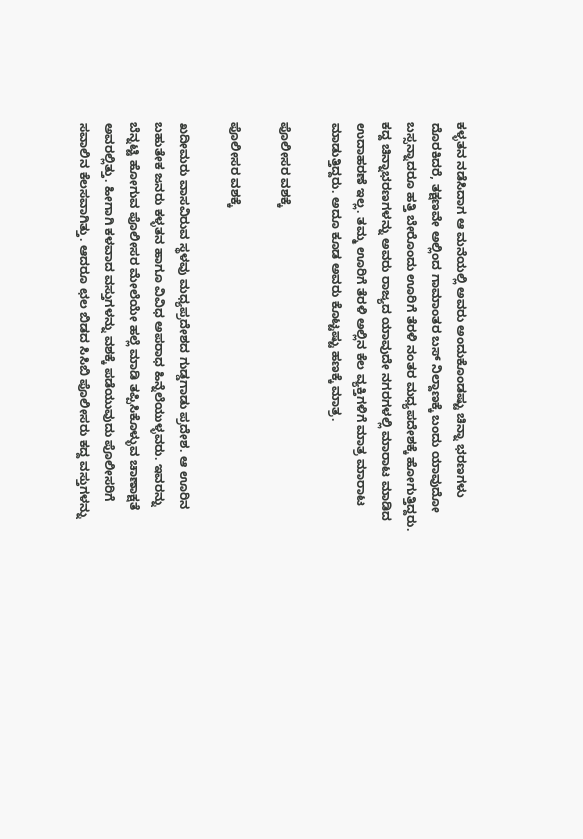ಕಳ್ಳತನ ನಡೆಸಿದಾಗ ಆ ಮನೆಯಲ್ಲಿ ಅವರು ಅಂದುಕೊಂಡಷ್ಟು ಚಿನ್ನಾ ಭರಣಗಳು ದೊರಕಿದರೆ, ತಕ್ಷಣವೇ ಅಲ್ಲಿಂದ ಗಾಮಾಂತರ ಬಸ್ ನಿಲ್ದಾಣಕ್ಕೆ ಬಂದು ಯಾವುದೋ ಬಸ್ಸನ್ನಾದರೂ ಹತ್ತಿ ಬೇರೊಂದು ಊರಿಗೆ ತೆರಳಿ ನಂತರ ಮಧ್ಯಪದೇಶಕ್ಕೆ ಹೋಗುತ್ತಿದ್ದರು. ಕದ್ದ ಚಿನ್ನಾಭರಣಗಳನ್ನು ಅವರು ರಾಜ್ಯದ ಯಾವುದೇ ನಗರಗಳಲ್ಲಿ ಮಾರಾಟ ಮಾಡಿದ ಉದಾಹರಣೆ ಇಲ್ಲ. ತಮ್ಮ ಊರಿಗೆ ತೆರಳಿ ಅಲ್ಲಿನ ಕೆಲ ವ್ಯಕ್ತಿಗಳಿಗೆ ಮಾತ್ರ ಮಾರಾಟ ಮಾಡುತ್ತಿದ್ದರು. ಅದೂ ಕೂಡ ಅವರು ಕೊಟ್ಟಷ್ಟು ಹಣಕ್ಕೆ ಮಾತ್ರ.

ಪೊಲೀಸರ ವಶಕ್ಕೆ

ಪೊಲೀಸರ ವಶಕ್ಕೆ

ಖದೀಮರು ವಾಸವಿರುವ ಸ್ಥಳವು ಮಧ್ಯಪ್ರದೇಶದ ಗುಡ್ಡಗಾಡು ಪ್ರದೇಶ. ಆ ಊರಿನ ಬಹುತೇಕ ಜನರು ಕಳ್ಳತನ ಹಾಗೂ ವಿವಿಧ ಅಪರಾಧ ಹಿನ್ನೆಲೆಯುಳ್ಳವರು. ಇವರನ್ನು ಬೆನ್ನಟ್ಟಿ ಹೋಗುವ ಪೊಲೀಸರ ಮೇಲೆಯೇ ಹಲ್ಲೆ ಮಾಡಿ ತಪ್ಪಿಸಿಕೊಳ್ಳುವ ಚಾಣಾಕ್ಷತೆ ಅವರಲ್ಲಿತ್ತು. ಹೀಗಾಗಿ ಕಳವಾದ ವಸ್ತುಗಳನ್ನು ವಶಕ್ಕೆ ಪಡೆಯುವುದು ಪೊಲೀಸರಿಗೆ ಸವಾಲಿನ ಕೆಲಸವಾಗಿತ್ತು. ಆದರೂ ಛಲ ಬಿಡದ ಸಿಸಿಬಿ ಪೊಲೀಸರು ಕದ್ದ ವಸ್ತುಗಳನ್ನು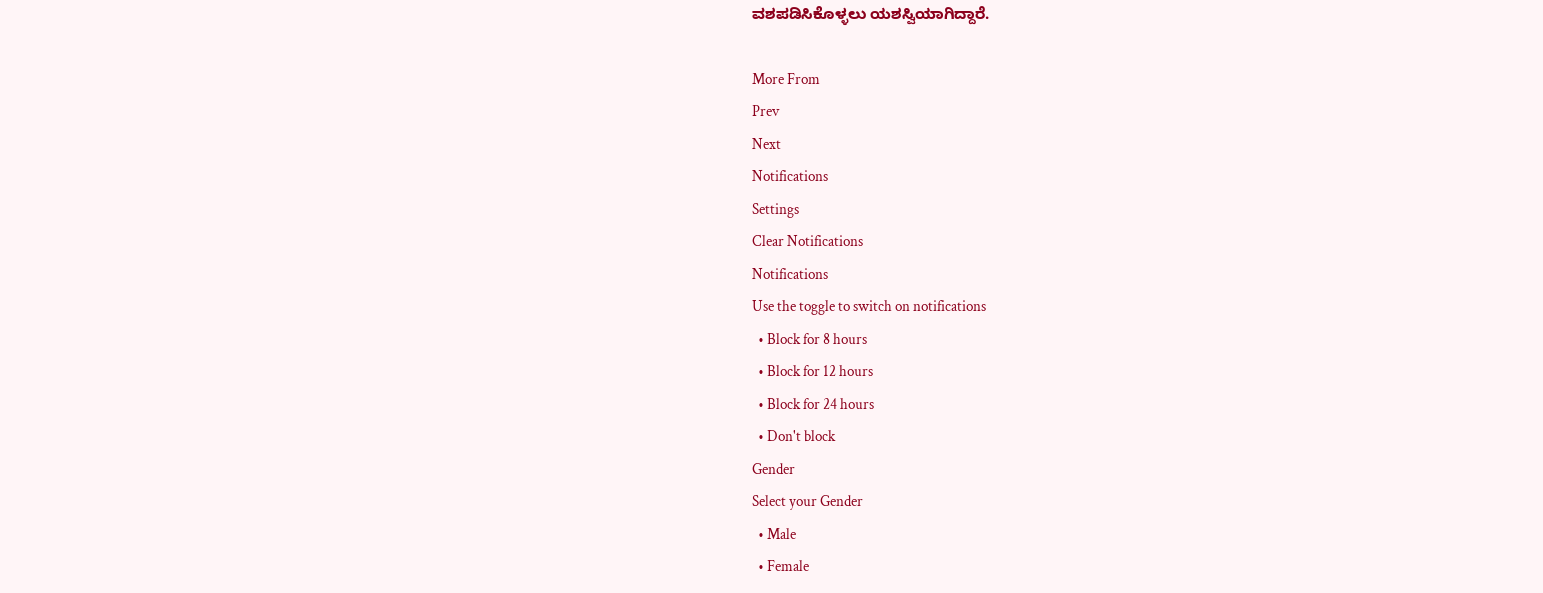ವಶಪಡಿಸಿಕೊಳ್ಳಲು ಯಶಸ್ವಿಯಾಗಿದ್ದಾರೆ.

More From
Prev
Next
Notifications
Settings
Clear Notifications
Notifications
Use the toggle to switch on notifications
  • Block for 8 hours
  • Block for 12 hours
  • Block for 24 hours
  • Don't block
Gender
Select your Gender
  • Male
  • Female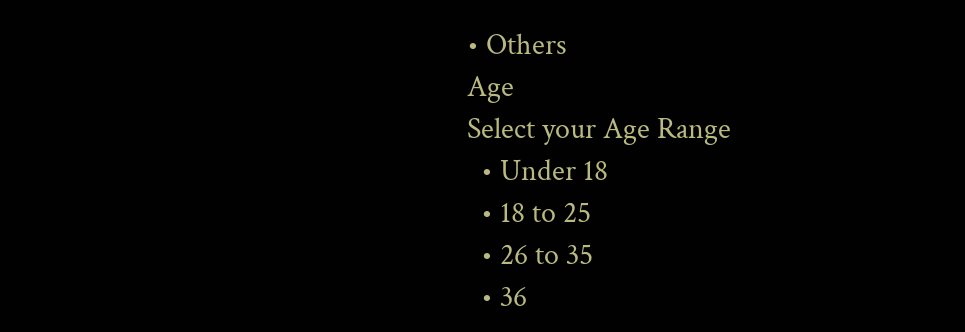• Others
Age
Select your Age Range
  • Under 18
  • 18 to 25
  • 26 to 35
  • 36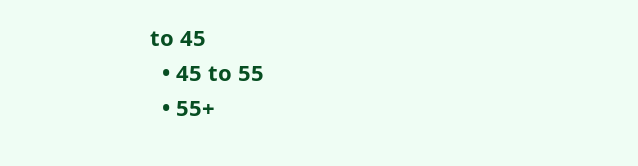to 45
  • 45 to 55
  • 55+